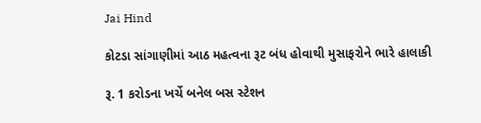Jai Hind

કોટડા સાંગાણીમાં આઠ મહત્વના રૂટ બંધ હોવાથી મુસાફરોને ભારે હાલાકી

રૂ. 1 કરોડના ખર્ચે બનેલ બસ સ્ટેશન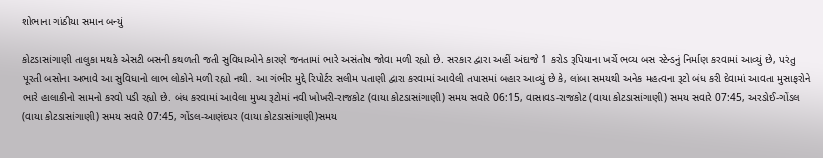શોભાના ગાંઠીયા સમાન બન્યું

કોટડાસાંગાણી તાલુકા મથકે એસટી બસની કથળતી જતી સુવિધાઓને કારણે જનતામાં ભારે અસંતોષ જોવા મળી રહ્યો છે. સરકાર દ્વારા અહીં અંદાજે 1 કરોડ રૂપિયાના ખર્ચે ભવ્ય બસ સ્ટેન્ડનું નિર્માણ કરવામાં આવ્યું છે, પરંતુ પૂરતી બસોના અભાવે આ સુવિધાનો લાભ લોકોને મળી રહ્યો નથી. આ ગંભીર મુદ્દે રિપોર્ટર સલીમ પતાણી દ્વારા કરવામાં આવેલી તપાસમાં બહાર આવ્યું છે કે, લાંબા સમયથી અનેક મહત્વના રૂટો બંધ કરી દેવામાં આવતા મુસાફરોને ભારે હાલાકીનો સામનો કરવો પડી રહ્યો છે. બંધ કરવામાં આવેલા મુખ્ય રૂટોમાં નવી ખોખરી-રાજકોટ (વાયા કોટડાસાંગાણી) સમય સવારે 06:15, વાસાવડ-રાજકોટ (વાયા કોટડાસાંગાણી) સમય સવારે 07:45, અરડોઈ-ગોંડલ (વાયા કોટડાસાંગાણી) સમય સવારે 07:45, ગોંડલ-આણંદપર (વાયા કોટડાસાંગાણી)સમય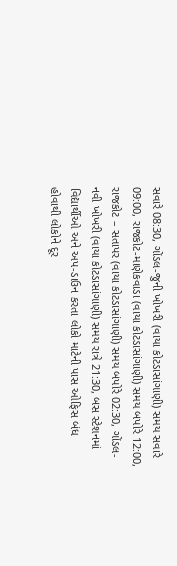સવારે 08:30, ગોંડલ-જુની ખોખરી (વાયા કોટડાસાંગાણી) સમય સવારે 09:00, રાજકોટ-માણેકવાડા (વાયા કોટડાસાંગાણી) સમય બપોરે 12:00, રાજકોટ – સતાપર (વાયા કોટડાસાંગાણી) સમય બપોરે 02:30, ગોંડલ-નવી ખોખરી (વાયા કોટડાસાંગાણી) સમય રાત્રે 21:30, બસ સ્ટેશનમાં વિદ્યાર્થીઓ અને અપ-ડાઉન કરતા લોકો માટેની પાસ ઓફિસ બંધ હોવાથી લોકોને દૂર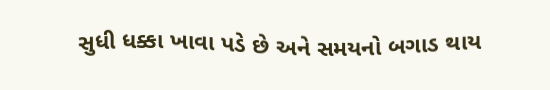સુધી ધક્કા ખાવા પડે છે અને સમયનો બગાડ થાય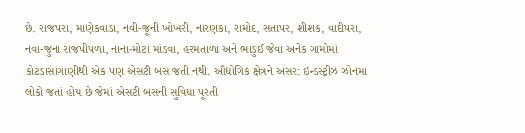છે. રાજપરા, માણેકવાડા, નવી-જૂની ખોખરી, નારણકા, રામોદ, સતાપર, શીશક, વાદીપરા, નવા-જુના રાજપીપળા, નાના-મોટા માંડવા, હરમતાળા અને ભાડુઈ જેવા અનેક ગામોમાં કોટડાસાંગાણીથી એક પણ એસટી બસ જતી નથી. ઔદ્યોગિક ક્ષેત્રને અસર: ઇન્ડસ્ટ્રીઝ ઝોનમા લોકો જતાં હોય છે જેમાં એસટી બસની સુવિધા પૂરતી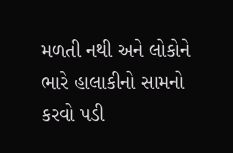મળતી નથી અને લોકોને ભારે હાલાકીનો સામનો કરવો પડી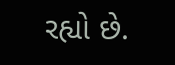રહ્યો છે.